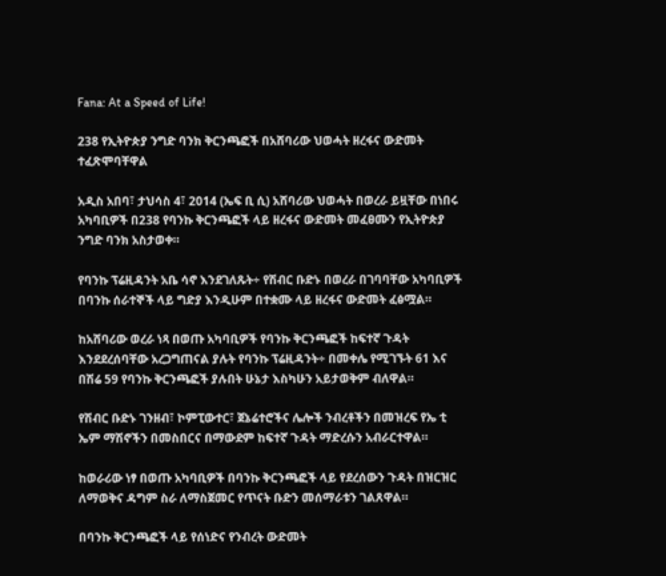Fana: At a Speed of Life!

238 የኢትዮጵያ ንግድ ባንክ ቅርንጫፎች በአሸባሪው ህወሓት ዘረፋና ውድመት ተፈጽሞባቸዋል

አዲስ አበባ፣ ታህሳስ 4፣ 2014 (ኤፍ ቢ ሲ) አሸባሪው ህወሓት በወረራ ይዟቸው በነበሩ አካባቢዎች በ238 የባንኩ ቅርንጫፎች ላይ ዘረፋና ውድመት መፈፀሙን የኢትዮጵያ ንግድ ባንክ አስታወቀ።

የባንኩ ፕሬዚዳንት አቤ ሳኖ እንደገለጹት÷ የሽብር ቡድኑ በወረራ በገባባቸው አካባቢዎች በባንኩ ሰራተኞች ላይ ግድያ እንዲሁም በተቋሙ ላይ ዘረፋና ውድመት ፈፅሟል።

ከአሸባሪው ወረራ ነጻ በወጡ አካባቢዎች የባንኩ ቅርንጫፎች ከፍተኛ ጉዳት እንደደረሰባቸው አረጋግጠናል ያሉት የባንኩ ፕሬዚዳንት÷ በመቀሌ የሚገኙት 61 እና በሽሬ 59 የባንኩ ቅርንጫፎች ያሉበት ሁኔታ እስካሁን አይታወቅም ብለዋል።

የሽብር ቡድኑ ገንዘብ፣ ኮምፒውተር፣ ጀኔሬተሮችና ሌሎች ንብረቶችን በመዝረፍ የኤ ቲ ኤም ማሽኖችን በመስበርና በማውደም ከፍተኛ ጉዳት ማድረሱን አብራርተዋል።

ከወራሪው ነፃ በወጡ አካባቢዎች በባንኩ ቅርንጫፎች ላይ የደረሰውን ጉዳት በዝርዝር ለማወቅና ዳግም ስራ ለማስጀመር የጥናት ቡድን መሰማራቱን ገልጸዋል።

በባንኩ ቅርንጫፎች ላይ የሰነድና የንብረት ውድመት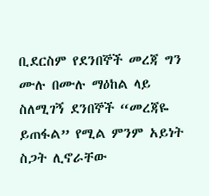ቢደርስም የደንበኞች መረጃ ግን ሙሉ በሙሉ ማዕከል ላይ ስለሚገኝ ደንበኞች “መረጃዬ ይጠፋል” የሚል ምንም አይነት ስጋት ሊኖራቸው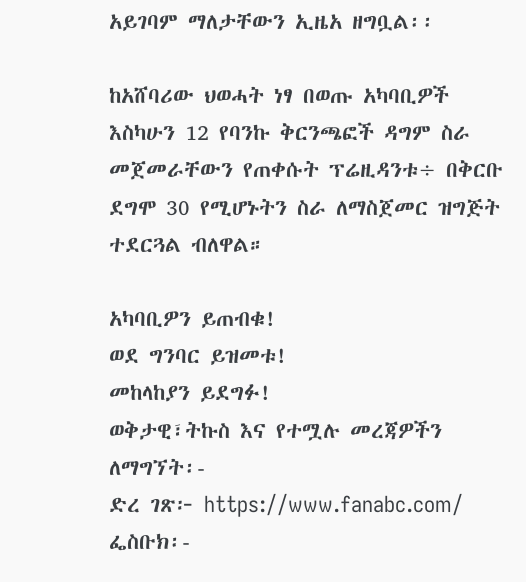አይገባም ማለታቸውን ኢዜአ ዘግቧል፡፡

ከአሸባሪው ህወሓት ነፃ በወጡ አካባቢዎች እስካሁን 12 የባንኩ ቅርንጫፎች ዳግም ስራ መጀመራቸውን የጠቀሱት ፕሬዚዳንቱ÷ በቅርቡ ደግሞ 30 የሚሆኑትን ስራ ለማስጀመር ዝግጅት ተደርጓል ብለዋል።

አካባቢዎን ይጠብቁ!
ወደ ግንባር ይዝመቱ!
መከላከያን ይደግፉ!
ወቅታዊ፣ትኩስ እና የተሟሉ መረጃዎችን ለማግኘት፡-
ድረ ገጽ፦ https://www.fanabc.com/
ፌስቡክ፡-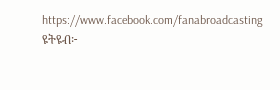https://www.facebook.com/fanabroadcasting
ዩትዩብ፦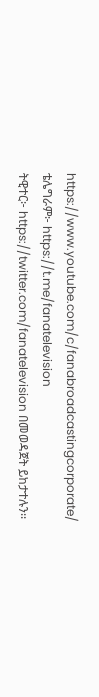https://www.youtube.com/c/fanabroadcastingcorporate/
ቴሌግራም፦ https://t.me/fanatelevision
ትዊተር፦ https://twitter.com/fanatelevision በመወዳጀት ይከታተሉን፡፡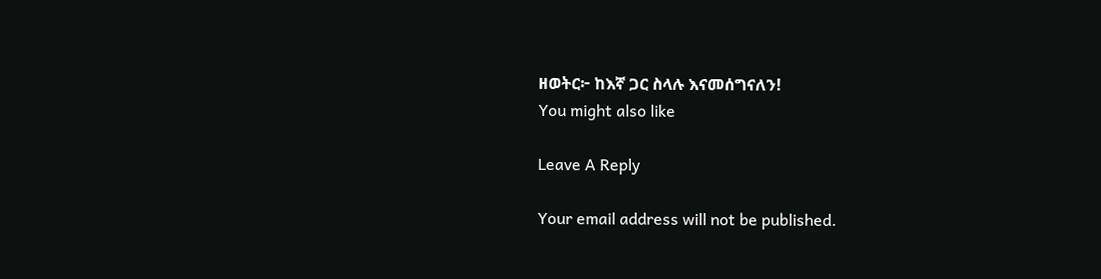ዘወትር፦ ከእኛ ጋር ስላሉ እናመሰግናለን!
You might also like

Leave A Reply

Your email address will not be published.